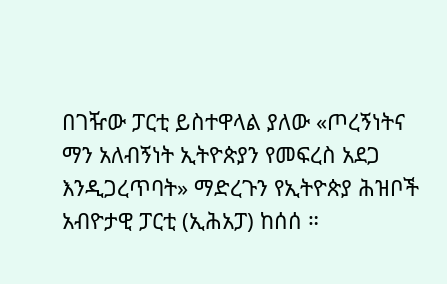በገዥው ፓርቲ ይስተዋላል ያለው «ጦረኝነትና ማን አለብኝነት ኢትዮጵያን የመፍረስ አደጋ እንዲጋረጥባት» ማድረጉን የኢትዮጵያ ሕዝቦች አብዮታዊ ፓርቲ (ኢሕአፓ) ከሰሰ ።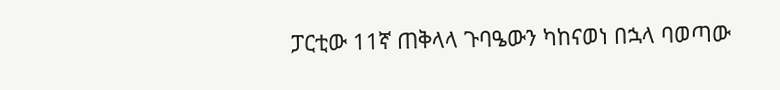ፓርቲው 11ኛ ጠቅላላ ጉባዔውን ካከናወነ በኋላ ባወጣው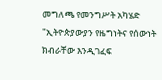መግለጫ የመንግሥት አካሄድ "ኢትዮጵያውያን የዜግነትና የሰውነት ክብራቸው እንዲገፈፍ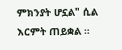ምክንያት ሆኗል" ሲል እርምት ጠይቋል ።